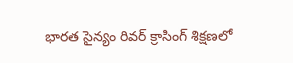భారత సైన్యం రివర్ క్రాసింగ్ శిక్షణలో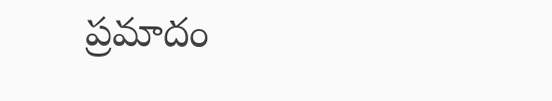ప్రమాదం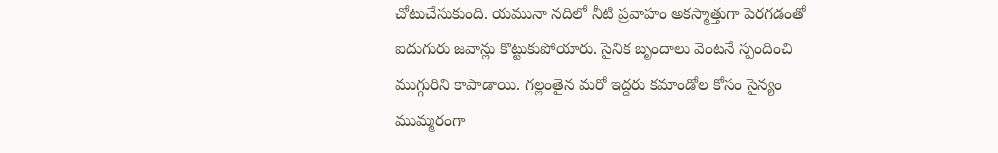చోటుచేసుకుంది. యమునా నదిలో నీటి ప్రవాహం అకస్మాత్తుగా పెరగడంతో ఐదుగురు జవాన్లు కొట్టుకుపోయారు. సైనిక బృందాలు వెంటనే స్పందించి ముగ్గురిని కాపాడాయి. గల్లంతైన మరో ఇద్దరు కమాండోల కోసం సైన్యం ముమ్మరంగా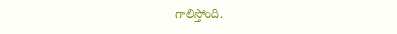గాలిస్తోంది.